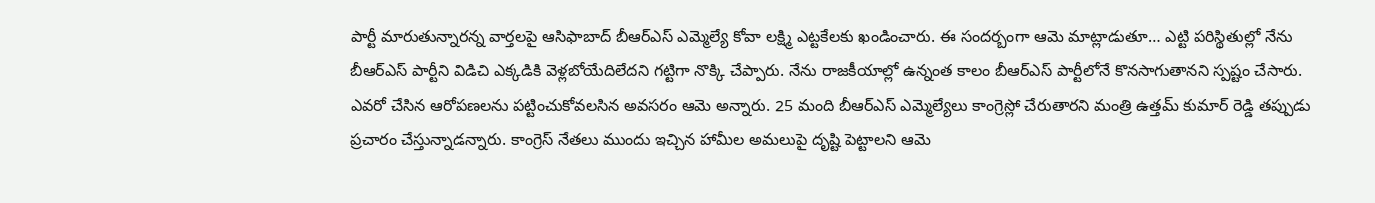పార్టీ మారుతున్నారన్న వార్తలపై ఆసిఫాబాద్ బీఆర్ఎస్ ఎమ్మెల్యే కోవా లక్ష్మి ఎట్టకేలకు ఖండించారు. ఈ సందర్బంగా ఆమె మాట్లాడుతూ… ఎట్టి పరిస్థితుల్లో నేను బీఆర్ఎస్ పార్టీని విడిచి ఎక్కడికి వెళ్లబోయేదిలేదని గట్టిగా నొక్కి చేప్పారు. నేను రాజకీయాల్లో ఉన్నంత కాలం బీఆర్ఎస్ పార్టీలోనే కొనసాగుతానని స్పష్టం చేసారు. ఎవరో చేసిన ఆరోపణలను పట్టించుకోవలసిన అవసరం ఆమె అన్నారు. 25 మంది బీఆర్ఎస్ ఎమ్మెల్యేలు కాంగ్రెస్లో చేరుతారని మంత్రి ఉత్తమ్ కుమార్ రెడ్డి తప్పుడు ప్రచారం చేస్తున్నాడన్నారు. కాంగ్రెస్ నేతలు ముందు ఇచ్చిన హామీల అమలుపై దృష్టి పెట్టాలని ఆమె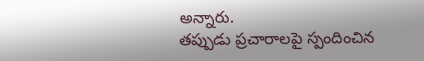అన్నారు.
తప్పుడు ప్రచారాలపై స్పందించిన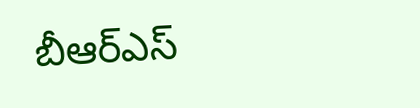బీఆర్ఎస్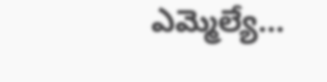ఎమ్మెల్యే…